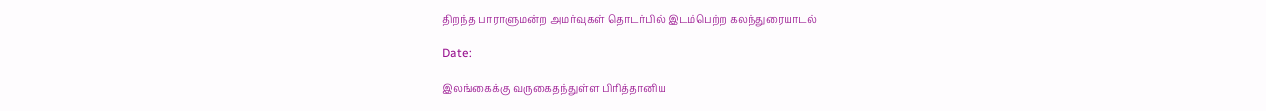திறந்த பாராளுமன்ற அமர்வுகள் தொடர்பில் இடம்பெற்ற கலந்துரையாடல்

Date:

இலங்கைக்கு வருகைதந்துள்ள பிரித்தானிய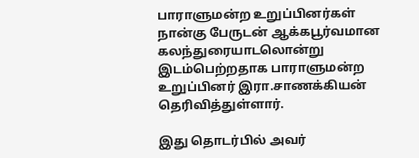பாராளுமன்ற உறுப்பினர்கள் நான்கு பேருடன் ஆக்கபூர்வமான கலந்துரையாடலொன்று இடம்பெற்றதாக பாராளுமன்ற உறுப்பினர் இரா.சாணக்கியன் தெரிவித்துள்ளார்.

இது தொடர்பில் அவர்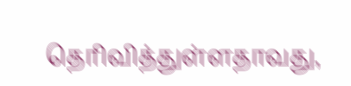தெரிவித்துள்ளதாவது,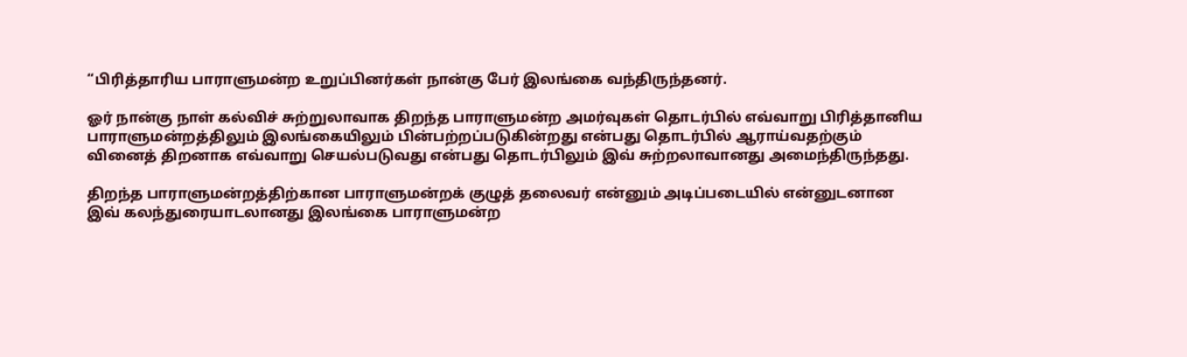“பிரித்தாரிய பாராளுமன்ற உறுப்பினர்கள் நான்கு பேர் இலங்கை வந்திருந்தனர்.

ஓர் நான்கு நாள் கல்விச் சுற்றுலாவாக திறந்த பாராளுமன்ற அமர்வுகள் தொடர்பில் எவ்வாறு பிரித்தானிய பாராளுமன்றத்திலும் இலங்கையிலும் பின்பற்றப்படுகின்றது என்பது தொடர்பில் ஆராய்வதற்கும் வினைத் திறனாக எவ்வாறு செயல்படுவது என்பது தொடர்பிலும் இவ் சுற்றலாவானது அமைந்திருந்தது.

திறந்த பாராளுமன்றத்திற்கான பாராளுமன்றக் குழுத் தலைவர் என்னும் அடிப்படையில் என்னுடனான இவ் கலந்துரையாடலானது இலங்கை பாராளுமன்ற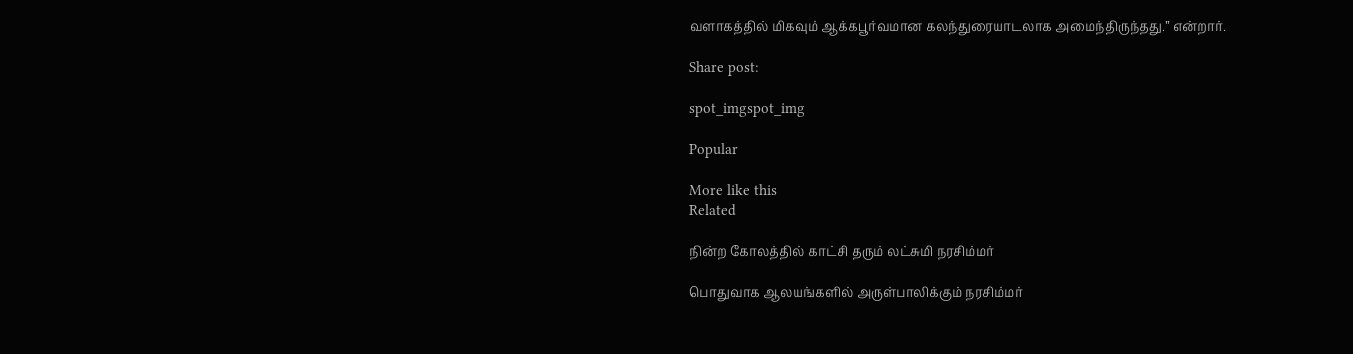வளாகத்தில் மிகவும் ஆக்கபூர்வமான கலந்துரையாடலாக அமைந்திருந்தது.” என்றார்.

Share post:

spot_imgspot_img

Popular

More like this
Related

நின்ற கோலத்தில் காட்சி தரும் லட்சுமி நரசிம்மர்

பொதுவாக ஆலயங்களில் அருள்பாலிக்கும் நரசிம்மர்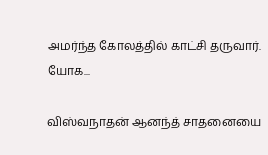அமர்ந்த கோலத்தில் காட்சி தருவார். யோக...

விஸ்வநாதன் ஆனந்த் சாதனையை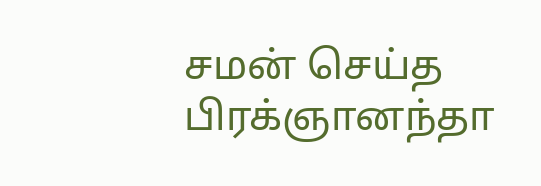சமன் செய்த பிரக்ஞானந்தா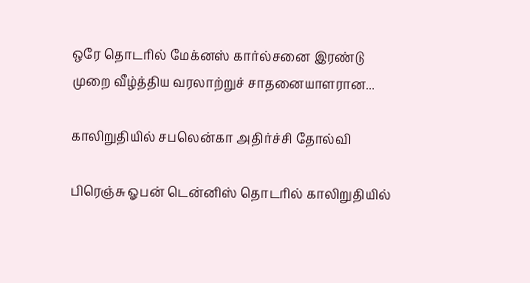ஒரே தொடரில் மேக்னஸ் கார்ல்சனை இரண்டு முறை வீழ்த்திய வரலாற்றுச் சாதனையாளரான...

காலிறுதியில் சபலென்கா அதிர்ச்சி தோல்வி

பிரெஞ்சு ஓபன் டென்னிஸ் தொடரில் காலிறுதியில்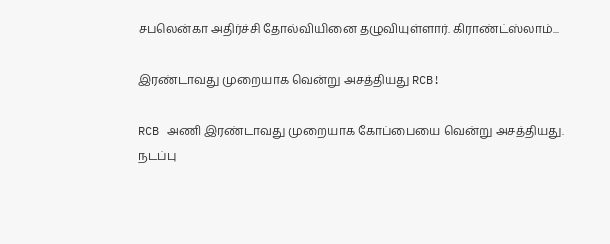சபலென்கா அதிர்ச்சி தோல்வியினை தழுவியுள்ளார். கிராண்ட்ஸ்லாம்...

இரண்டாவது முறையாக வென்று அசத்தியது RCB!

RCB அணி இரண்டாவது முறையாக கோப்பையை வென்று அசத்தியது. நடப்பு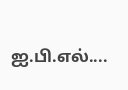ஐ.பி.எல்....